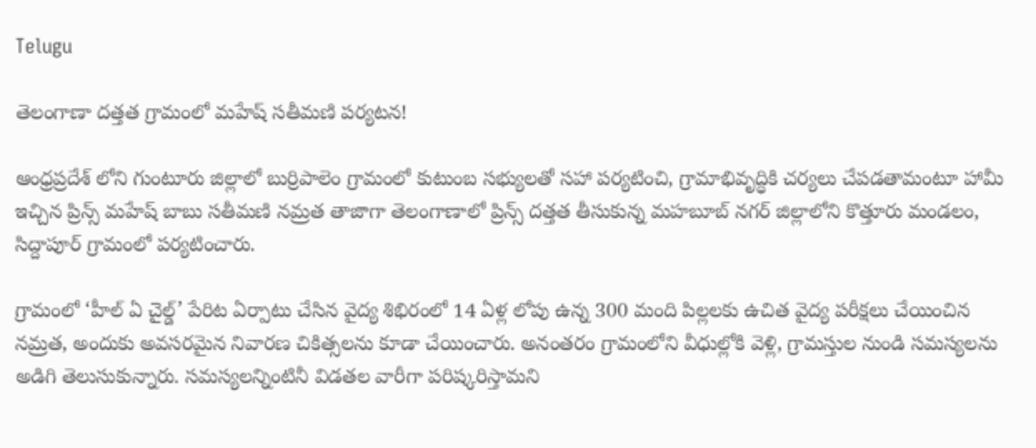Telugu

తెలంగాణా దత్తత గ్రామంలో మహేష్ సతీమణి పర్యటన!

ఆంధ్రప్రదేశ్ లోని గుంటూరు జిల్లాలో బుర్రిపాలెం గ్రామంలో కుటుంబ సభ్యులతో సహా పర్యటించి, గ్రామాభివృద్ధికి చర్యలు చేపడతామంటూ హామీ ఇచ్చిన ప్రిన్స్ మహేష్ బాబు సతీమణి నమ్రత తాజాగా తెలంగాణాలో ప్రిన్స్ దత్తత తీసుకున్న మహబూబ్ నగర్ జిల్లాలోని కొత్తూరు మండలం, సిద్దాపూర్ గ్రామంలో పర్యటించారు.

గ్రామంలో ‘హీల్ ఏ చైల్డ్’ పేరిట ఏర్పాటు చేసిన వైద్య శిభిరంలో 14 ఏళ్ల లోపు ఉన్న 300 మంది పిల్లలకు ఉచిత వైద్య పరీక్షలు చేయించిన నమ్రత, అందుకు అవసరమైన నివారణ చికిత్సలను కూడా చేయించారు. అనంతరం గ్రామంలోని వీధుల్లోకి వెళ్లి, గ్రామస్తుల నుండి సమస్యలను అడిగి తెలుసుకున్నారు. సమస్యలన్నింటినీ విడతల వారీగా పరిష్కరిస్తామని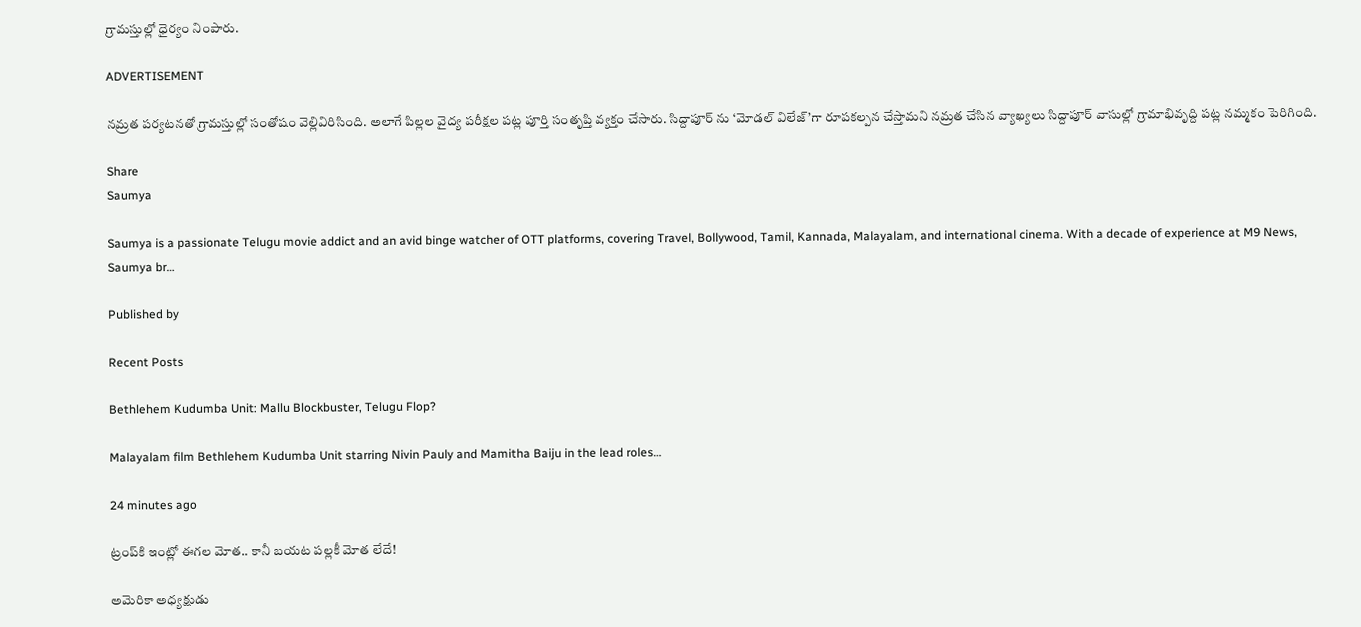గ్రామస్తుల్లో ధైర్యం నింపారు.

ADVERTISEMENT

నమ్రత పర్యటనతో గ్రామస్తుల్లో సంతోషం వెల్లివిరిసింది. అలాగే పిల్లల వైద్య పరీక్షల పట్ల పూర్తి సంతృప్తి వ్యక్తం చేసారు. సిద్దాపూర్ ను ‘మోడల్ విలేజ్’గా రూపకల్పన చేస్తామని నమ్రత చేసిన వ్యాఖ్యలు సిద్దాపూర్ వాసుల్లో గ్రామాభివృద్ది పట్ల నమ్మకం పెరిగింది.

Share
Saumya

Saumya is a passionate Telugu movie addict and an avid binge watcher of OTT platforms, covering Travel, Bollywood, Tamil, Kannada, Malayalam, and international cinema. With a decade of experience at M9 News, Saumya br…

Published by

Recent Posts

Bethlehem Kudumba Unit: Mallu Blockbuster, Telugu Flop?

Malayalam film Bethlehem Kudumba Unit starring Nivin Pauly and Mamitha Baiju in the lead roles…

24 minutes ago

ట్రంప్‌కి ఇంట్లో ఈగల మోత.. కానీ బయట పల్లకీ మోత లేదే!

అమెరికా అధ్యక్షుడు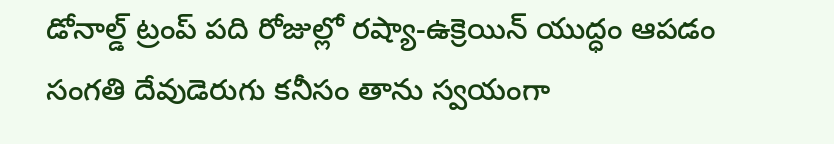డోనాల్డ్ ట్రంప్‌ పది రోజుల్లో రష్యా-ఉక్రెయిన్ యుద్ధం ఆపడం సంగతి దేవుడెరుగు కనీసం తాను స్వయంగా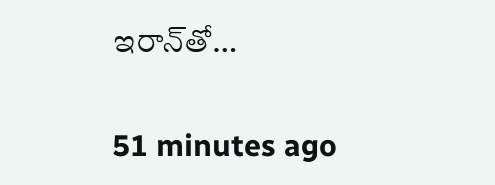ఇరాన్‌తో…

51 minutes ago